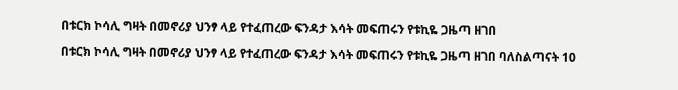በቱርክ ኮሳሊ ግዛት በመኖሪያ ህንፃ ላይ የተፈጠረው ፍንዳታ እሳት መፍጠሩን የቱኪዬ ጋዜጣ ዘገበ

በቱርክ ኮሳሊ ግዛት በመኖሪያ ህንፃ ላይ የተፈጠረው ፍንዳታ እሳት መፍጠሩን የቱኪዬ ጋዜጣ ዘገበ ባለስልጣናት 10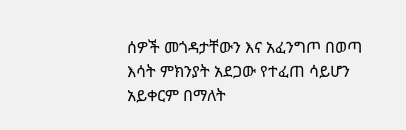ሰዎች መጎዳታቸውን እና አፈንግጦ በወጣ እሳት ምክንያት አደጋው የተፈጠ ሳይሆን አይቀርም በማለት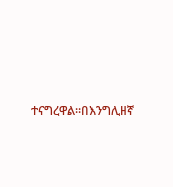ተናግረዋል።በእንግሊዘኛ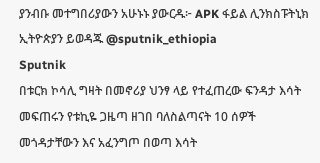ያንብቡ መተግበሪያውን አሁኑኑ ያውርዱ፦ APK ፋይል ሊንክስፑትኒክ ኢትዮጵያን ይወዳጁ @sputnik_ethiopia
Sputnik
በቱርክ ኮሳሊ ግዛት በመኖሪያ ህንፃ ላይ የተፈጠረው ፍንዳታ እሳት መፍጠሩን የቱኪዬ ጋዜጣ ዘገበ ባለስልጣናት 10 ሰዎች መጎዳታቸውን እና አፈንግጦ በወጣ እሳት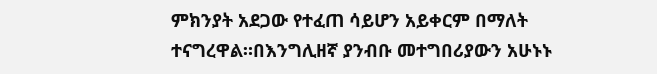ምክንያት አደጋው የተፈጠ ሳይሆን አይቀርም በማለት  ተናግረዋል።በእንግሊዘኛ ያንብቡ መተግበሪያውን አሁኑኑ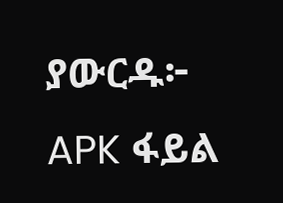ያውርዱ፦  APK ፋይል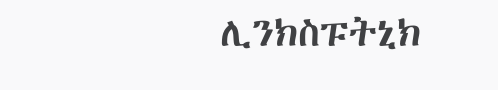ሊንክስፑትኒክ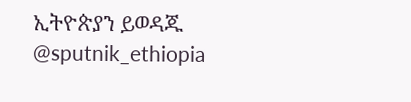ኢትዮጵያን ይወዳጁ @sputnik_ethiopia